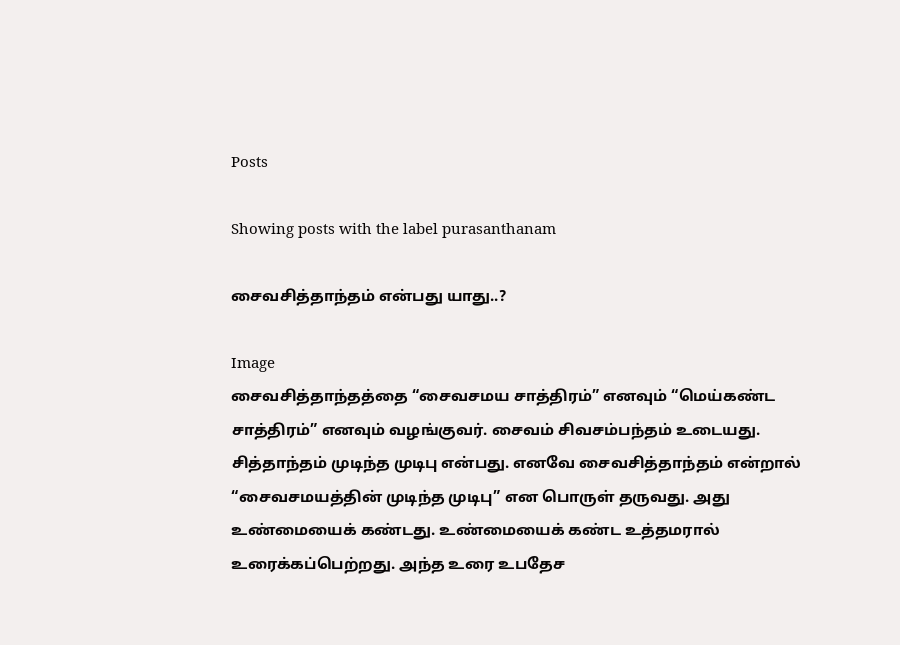Posts

Showing posts with the label purasanthanam

சைவசித்தாந்தம் என்பது யாது..?

Image
சைவசித்தாந்தத்தை “சைவசமய சாத்திரம்” எனவும் “மெய்கண்ட சாத்திரம்” எனவும் வழங்குவர். சைவம் சிவசம்பந்தம் உடையது. சித்தாந்தம் முடிந்த முடிபு என்பது. எனவே சைவசித்தாந்தம் என்றால் “சைவசமயத்தின் முடிந்த முடிபு” என பொருள் தருவது. அது உண்மையைக் கண்டது. உண்மையைக் கண்ட உத்தமரால் உரைக்கப்பெற்றது. அந்த உரை உபதேச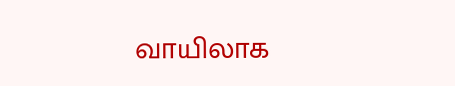வாயிலாக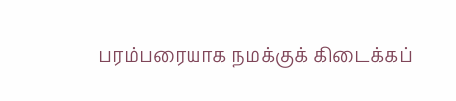பரம்பரையாக நமக்குக் கிடைக்கப்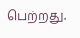பெற்றது.